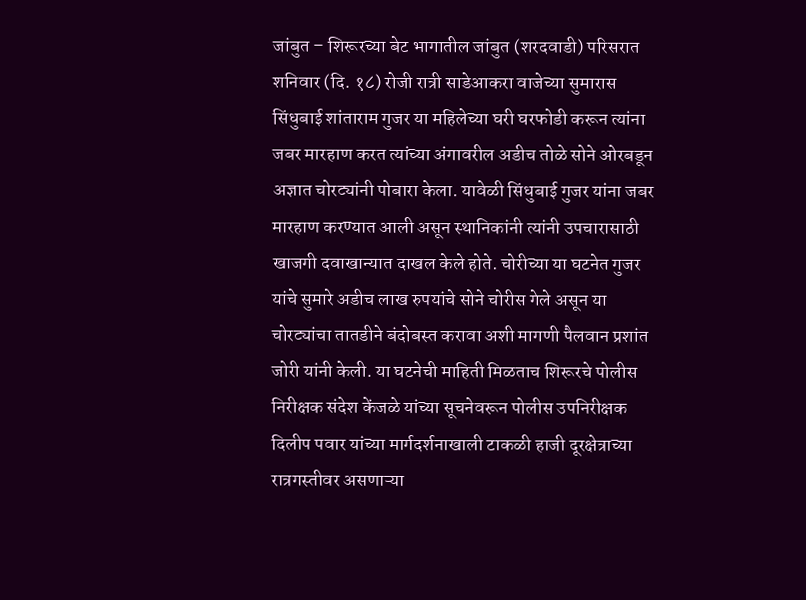जांबुत – शिरूरच्या बेट भागातील जांबुत (शरदवाडी) परिसरात शनिवार (दि. १८) रोजी रात्री साडेआकरा वाजेच्या सुमारास सिंधुबाई शांताराम गुजर या महिलेच्या घरी घरफोडी करून त्यांना जबर मारहाण करत त्यांच्या अंगावरील अडीच तोळे सोने ओरबडून अज्ञात चोरट्यांनी पोबारा केला. यावेळी सिंधुबाई गुजर यांना जबर मारहाण करण्यात आली असून स्थानिकांनी त्यांनी उपचारासाठी खाजगी दवाखान्यात दाखल केले होते. चोरीच्या या घटनेत गुजर यांचे सुमारे अडीच लाख रुपयांचे सोने चोरीस गेले असून या चोरट्यांचा तातडीने बंदोबस्त करावा अशी मागणी पैलवान प्रशांत जोरी यांनी केली. या घटनेची माहिती मिळताच शिरूरचे पोलीस निरीक्षक संदेश केंजळे यांच्या सूचनेवरून पोलीस उपनिरीक्षक दिलीप पवार यांच्या मार्गदर्शनाखाली टाकळी हाजी दूरक्षेत्राच्या रात्रगस्तीवर असणाऱ्या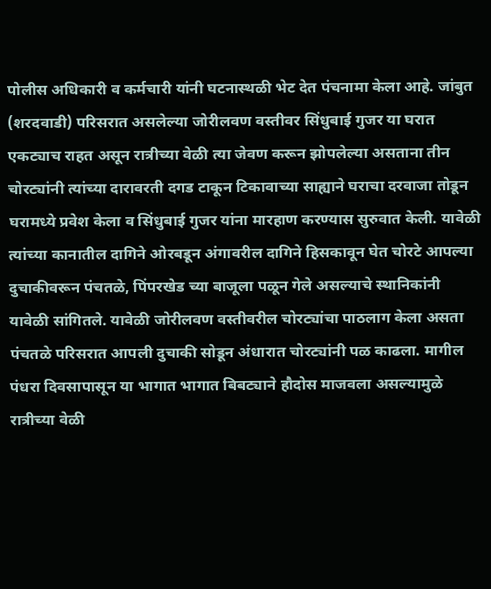पोलीस अधिकारी व कर्मचारी यांनी घटनास्थळी भेट देत पंचनामा केला आहे. जांबुत (शरदवाडी) परिसरात असलेल्या जोरीलवण वस्तीवर सिंधुबाई गुजर या घरात एकट्याच राहत असून रात्रीच्या वेळी त्या जेवण करून झोपलेल्या असताना तीन चोरट्यांनी त्यांच्या दारावरती दगड टाकून टिकावाच्या साह्याने घराचा दरवाजा तोडून घरामध्ये प्रवेश केला व सिंधुबाई गुजर यांना मारहाण करण्यास सुरुवात केली. यावेळी त्यांच्या कानातील दागिने ओरबडून अंगावरील दागिने हिसकावून घेत चोरटे आपल्या दुचाकीवरून पंचतळे, पिंपरखेड च्या बाजूला पळून गेले असल्याचे स्थानिकांनी यावेळी सांगितले. यावेळी जोरीलवण वस्तीवरील चोरट्यांचा पाठलाग केला असता पंचतळे परिसरात आपली दुचाकी सोडून अंधारात चोरट्यांनी पळ काढला. मागील पंधरा दिवसापासून या भागात भागात बिबट्याने हौदोस माजवला असल्यामुळे रात्रीच्या वेळी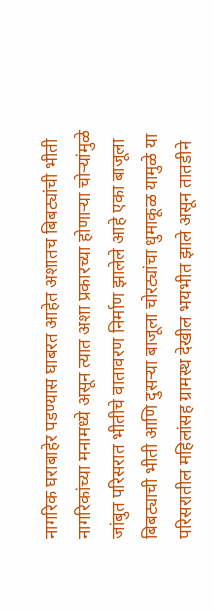नागरिक घराबाहेर पडण्यास घाबरत आहेत अशातच बिबट्यांची भीती नागरिकांच्या मनामध्ये असून त्यात अशा प्रकारच्या होणाऱ्या चोऱ्यांमुळे जांबुत परिसरात भीतीचे वातावरण निर्माण झालेले आहे एका बाजूला बिबट्याची भीती आणि दुसऱ्या बाजूला चोरट्यांचा धुमाकूळ यामुळे या परिसरातील महिलांसह ग्रामस्थ देखील भयभीत झाले असून तातडीने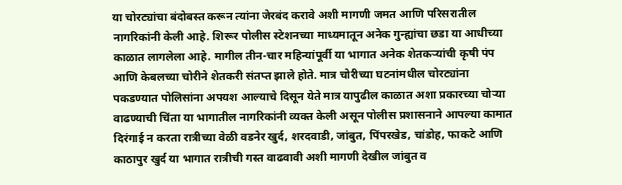या चोरट्यांचा बंदोबस्त करून त्यांना जेरबंद करावे अशी मागणी जमत आणि परिसरातील नागरिकांनी केली आहे. शिरूर पोलीस स्टेशनच्या माध्यमातून अनेक गुन्ह्यांचा छडा या आधीच्या काळात लागलेला आहे. मागील तीन-चार महिन्यांपूर्वी या भागात अनेक शेतकऱ्यांची कृषी पंप आणि केबलच्या चोरीने शेतकरी संतप्त झाले होते. मात्र चोरीच्या घटनांमधील चोरट्यांना पकडण्यात पोलिसांना अपयश आल्याचे दिसून येते मात्र यापुढील काळात अशा प्रकारच्या चोऱ्या वाढण्याची चिंता या भागातील नागरिकांनी व्यक्त केली असून पोलीस प्रशासनाने आपल्या कामात दिरंगाई न करता रात्रीच्या वेळी वडनेर खुर्द, शरदवाडी, जांबुत, पिंपरखेड, चांडोह, फाकटे आणि काठापुर खुर्द या भागात रात्रीची गस्त वाढवावी अशी मागणी देखील जांबुत व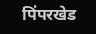पिंपरखेड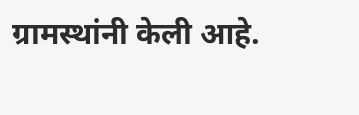ग्रामस्थांनी केली आहे.